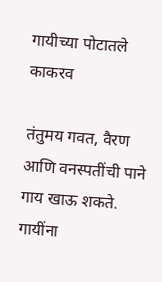गायीच्या पोटातले काकरव

तंतुमय गवत, वैरण आणि वनस्पतींची पाने गाय खाऊ शकते. गायींना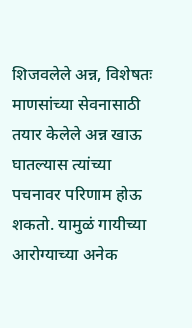शिजवलेले अन्न, विशेषतः माणसांच्या सेवनासाठी तयार केलेले अन्न खाऊ घातल्यास त्यांच्या पचनावर परिणाम होऊ शकतो. यामुळं गायीच्या आरोग्याच्या अनेक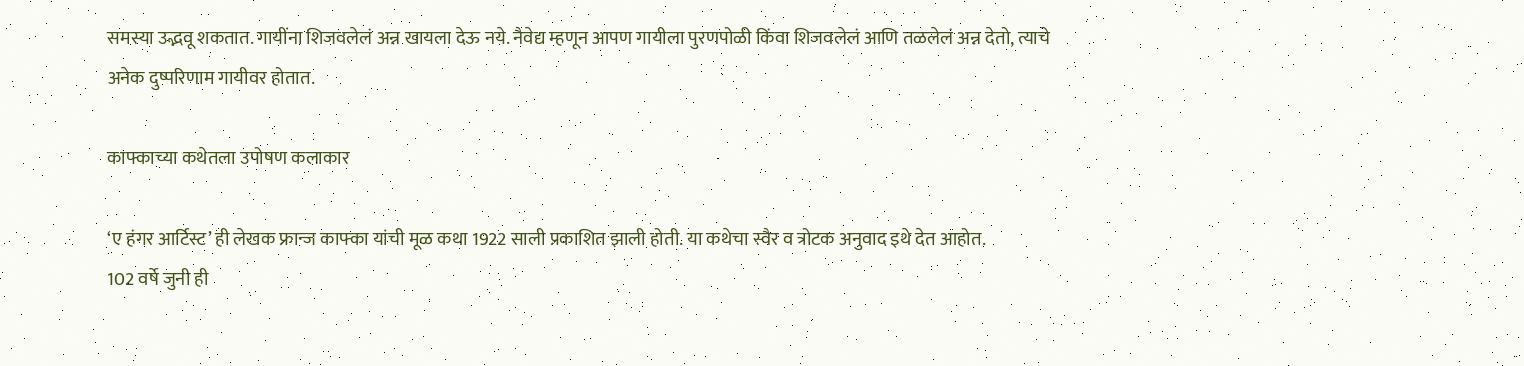समस्या उद्भवू शकतात. गायींना शिजवलेलं अन्न खायला देऊ नये. नैवेद्य म्हणून आपण गायीला पुरणपोळी किंवा शिजवलेलं आणि तळलेलं अन्न देतो, त्याचे अनेक दुष्परिणाम गायीवर होतात.

काफ्काच्या कथेतला उपोषण कलाकार

‘ए हंगर आर्टिस्ट’ ही लेखक फ्रान्ज काफ्का यांची मूळ कथा 1922 साली प्रकाशित झाली होती. या कथेचा स्वैर व त्रोटक अनुवाद इथे देत आहोत.
102 वर्षे जुनी ही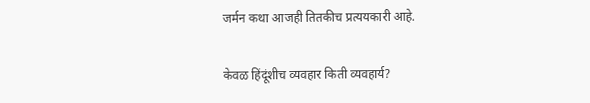जर्मन कथा आजही तितकीच प्रत्ययकारी आहे.

केवळ हिंदूंशीच व्यवहार किती व्यवहार्य?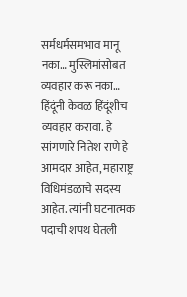सर्मधर्मसमभाव मानू नका… मुस्लिमांसोबत व्यवहार करू नका… हिंदूंनी केवळ हिंदूंशीच व्यवहार करावा. हे सांगणारे नितेश राणे हे आमदार आहेत, महाराष्ट्र विधिमंडळाचे सदस्य आहेत. त्यांनी घटनात्मक पदाची शपथ घेतली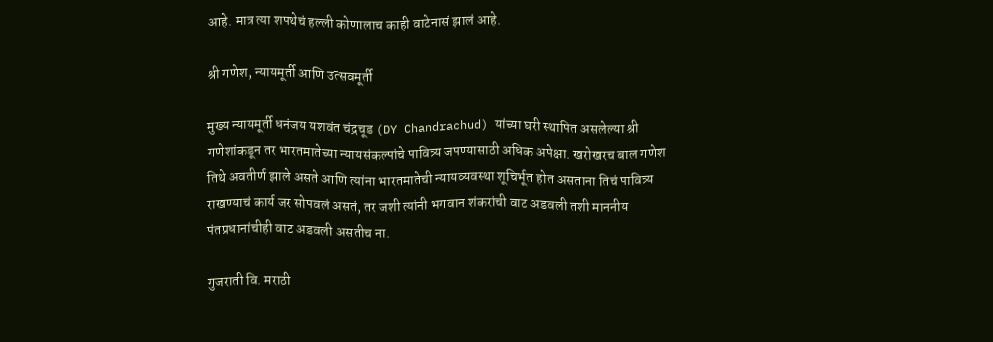आहे. मात्र त्या शपथेचं हल्ली कोणालाच काही वाटेनासं झालं आहे.

श्री गणेश, न्यायमूर्ती आणि उत्सवमूर्ती

मुख्य न्यायमूर्ती धनंजय यशवंत चंद्रचूड (DY Chandrachud) यांच्या घरी स्थापित असलेल्या श्री गणेशांकडून तर भारतमातेच्या न्यायसंकल्पांचे पावित्र्य जपण्यासाठी अधिक अपेक्षा. खरोखरच बाल गणेश तिथे अवतीर्ण झाले असते आणि त्यांना भारतमातेची न्यायव्यवस्था शूचिर्भूत होत असताना तिचं पावित्र्य राखण्याचं कार्य जर सोपवलं असतं, तर जशी त्यांनी भगवान शंकरांची वाट अडवली तशी माननीय पंतप्रधानांचीही वाट अडवली असतीच ना.

गुजराती वि. मराठी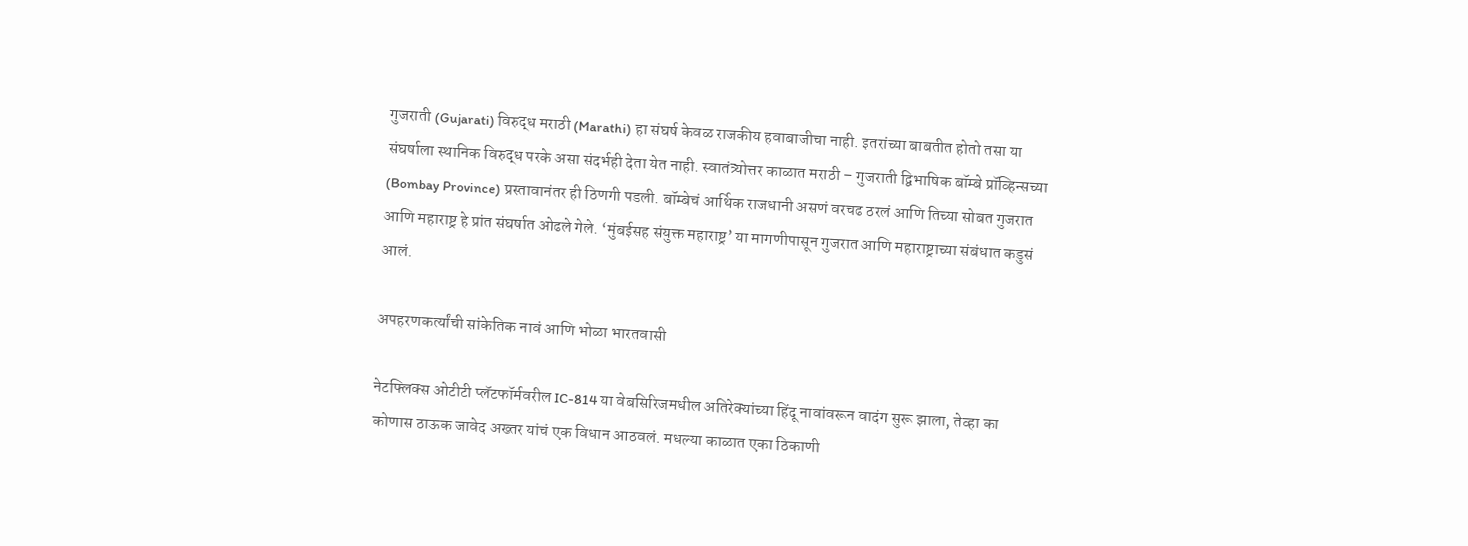गुजराती (Gujarati) विरुद्ध मराठी (Marathi) हा संघर्ष केवळ राजकीय हवाबाजीचा नाही. इतरांच्या बाबतीत होतो तसा या संघर्षाला स्थानिक विरुद्ध परके असा संदर्भही देता येत नाही. स्वातंत्र्योत्तर काळात मराठी – गुजराती द्विभाषिक बॉम्बे प्रॉव्हिन्सच्या (Bombay Province) प्रस्तावानंतर ही ठिणगी पडली. बॉम्बेचं आर्थिक राजधानी असणं वरचढ ठरलं आणि तिच्या सोबत गुजरात आणि महाराष्ट्र हे प्रांत संघर्षात ओढले गेले. ‘मुंबईसह संयुक्त महाराष्ट्र’ या मागणीपासून गुजरात आणि महाराष्ट्राच्या संबंधात कडुसं आलं.

अपहरणकर्त्यांची सांकेतिक नावं आणि भोळा भारतवासी

नेटफ्लिक्स ओटीटी प्लॅटफॉर्मवरील IC-814 या वेबसिरिजमधील अतिरेक्यांच्या हिंदू नावांवरून वादंग सुरू झाला, तेव्हा का कोणास ठाऊक जावेद अख्तर यांचं एक विधान आठवलं. मधल्या काळात एका ठिकाणी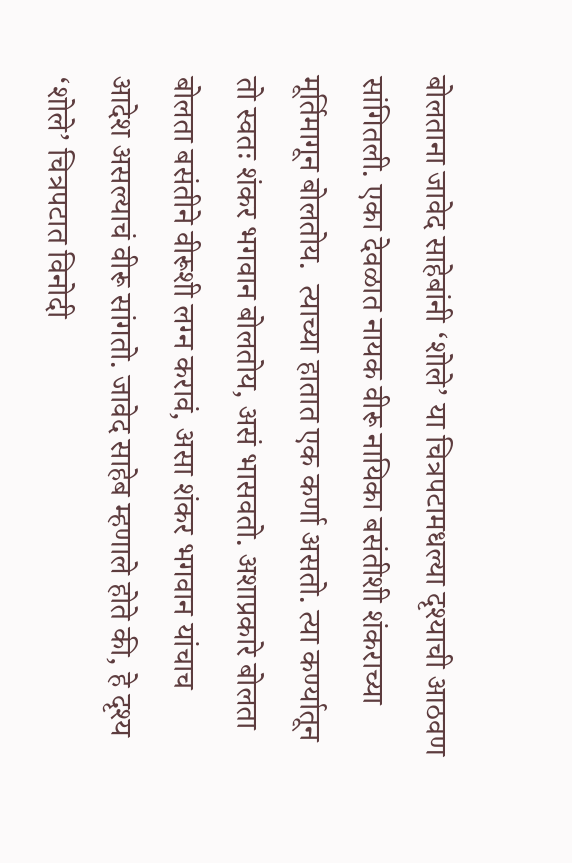बोलताना जावेद साहेबांनी ‘शोले’ या चित्रपटामधल्या दृश्याची आठवण सांगितली. एका देवळात नायक वीरू नायिका बसंतीशी शंकराच्या मूर्तिमागून बोलतोय.  त्याच्या हातात एक कर्णा असतो. त्या कर्ण्यातून तो स्वतः शंकर भगवान बोलतोय, असं भासवतो. अशाप्रकारे बोलता बोलता बसंतीने वीरूशी लग्न करावं, असा शंकर भगवान यांचाच आदेश असल्याचं वीरू सांगतो. जावेद साहेब म्हणाले होते की, हे दृश्य ‘शोले’ चित्रपटात विनोदी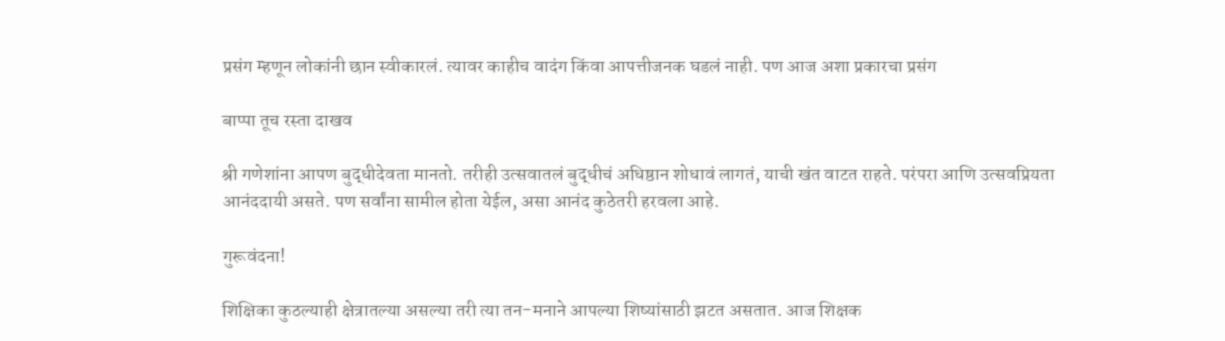प्रसंग म्हणून लोकांनी छान स्वीकारलं. त्यावर काहीच वादंग किंवा आपत्तीजनक घडलं नाही. पण आज अशा प्रकारचा प्रसंग

बाप्पा तूच रस्ता दाखव

श्री गणेशांना आपण बुद्धीदेवता मानतो. तरीही उत्सवातलं बुद्धीचं अधिष्ठान शोधावं लागतं, याची खंत वाटत राहते. परंपरा आणि उत्सवप्रियता आनंददायी असते. पण सर्वांना सामील होता येईल, असा आनंद कुठेतरी हरवला आहे.

गुरूवंदना!

शिक्षिका कुठल्याही क्षेत्रातल्या असल्या तरी त्या तन-मनाने आपल्या शिष्यांसाठी झटत असतात. आज शिक्षक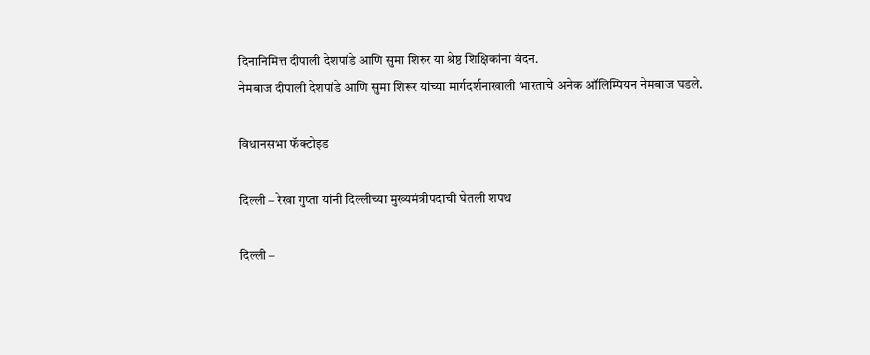दिनानिमित्त दीपाली देशपांडे आणि सुमा शिरुर या श्रेष्ठ शिक्षिकांना वंदन.
नेमबाज दीपाली देशपांडे आणि सुमा शिरूर यांच्या मार्गदर्शनाखाली भारताचे अनेक ऑलिम्पियन नेमबाज घडले.

विधानसभा फॅक्टोइड

दिल्ली – रेखा गुप्ता यांनी दिल्लीच्या मुख्यमंत्रीपदाची घेतली शपथ

दिल्ली –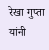रेखा गुप्ता यांनी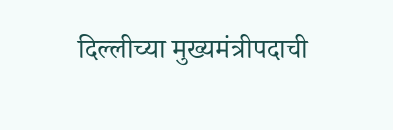दिल्लीच्या मुख्यमंत्रीपदाची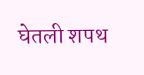घेतली शपथ